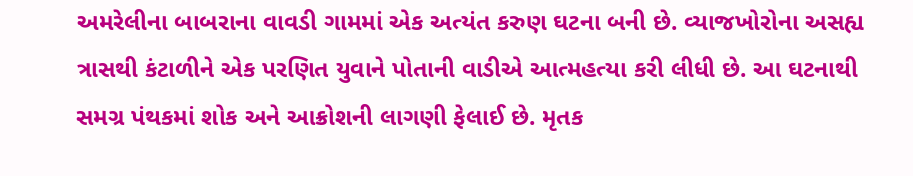અમરેલીના બાબરાના વાવડી ગામમાં એક અત્યંત કરુણ ઘટના બની છે. વ્યાજખોરોના અસહ્ય ત્રાસથી કંટાળીને એક પરણિત યુવાને પોતાની વાડીએ આત્મહત્યા કરી લીધી છે. આ ઘટનાથી સમગ્ર પંથકમાં શોક અને આક્રોશની લાગણી ફેલાઈ છે. મૃતક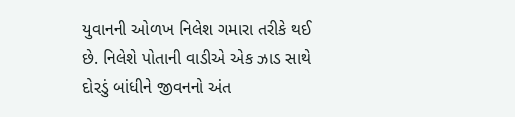યુવાનની ઓળખ નિલેશ ગમારા તરીકે થઈ છે. નિલેશે પોતાની વાડીએ એક ઝાડ સાથે દોરડું બાંધીને જીવનનો અંત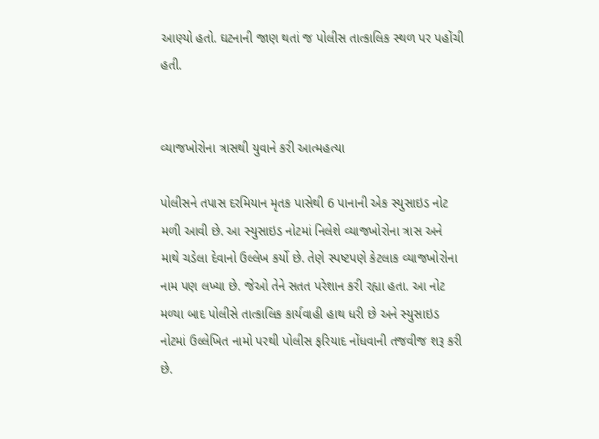આણ્યો હતો. ઘટનાની જાણ થતાં જ પોલીસ તાત્કાલિક સ્થળ પર પહોંચી હતી.


વ્યાજખોરોના ત્રાસથી યુવાને કરી આત્મહત્યા

પોલીસને તપાસ દરમિયાન મૃતક પાસેથી 6 પાનાની એક સ્યુસાઇડ નોટ મળી આવી છે. આ સ્યુસાઇડ નોટમાં નિલેશે વ્યાજખોરોના ત્રાસ અને માથે ચડેલા દેવાનો ઉલ્લેખ કર્યો છે. તેણે સ્પષ્ટપણે કેટલાક વ્યાજખોરોના નામ પણ લખ્યા છે. જેઓ તેને સતત પરેશાન કરી રહ્યા હતા. આ નોટ મળ્યા બાદ પોલીસે તાત્કાલિક કાર્યવાહી હાથ ધરી છે અને સ્યુસાઇડ નોટમાં ઉલ્લેખિત નામો પરથી પોલીસ ફરિયાદ નોંધવાની તજવીજ શરૂ કરી છે.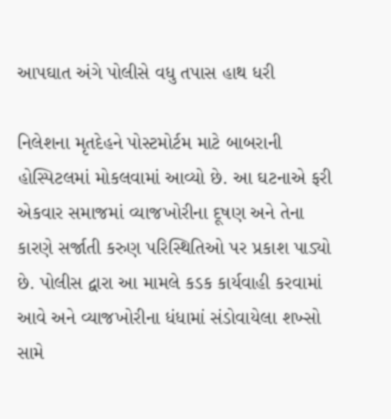આપઘાત અંગે પોલીસે વધુ તપાસ હાથ ધરી

નિલેશના મૃતદેહને પોસ્ટમોર્ટમ માટે બાબરાની હોસ્પિટલમાં મોકલવામાં આવ્યો છે. આ ઘટનાએ ફરી એકવાર સમાજમાં વ્યાજખોરીના દૂષણ અને તેના કારણે સર્જાતી કરુણ પરિસ્થિતિઓ પર પ્રકાશ પાડ્યો છે. પોલીસ દ્વારા આ મામલે કડક કાર્યવાહી કરવામાં આવે અને વ્યાજખોરીના ધંધામાં સંડોવાયેલા શખ્સો સામે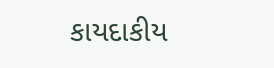કાયદાકીય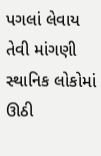પગલાં લેવાય તેવી માંગણી સ્થાનિક લોકોમાં ઊઠી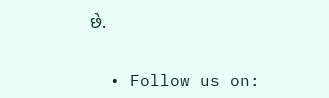છે.


  • Follow us on: